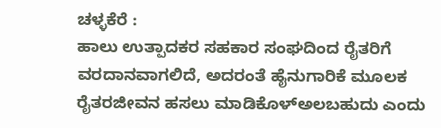ಚಳ್ಳಕೆರೆ :
ಹಾಲು ಉತ್ಪಾದಕರ ಸಹಕಾರ ಸಂಘದಿಂದ ರೈತರಿಗೆ ವರದಾನವಾಗಲಿದೆ, ಅದರಂತೆ ಹೈನುಗಾರಿಕೆ ಮೂಲಕ ರೈತರಜೀವನ ಹಸಲು ಮಾಡಿಕೊಳ್ಅಲಬಹುದು ಎಂದು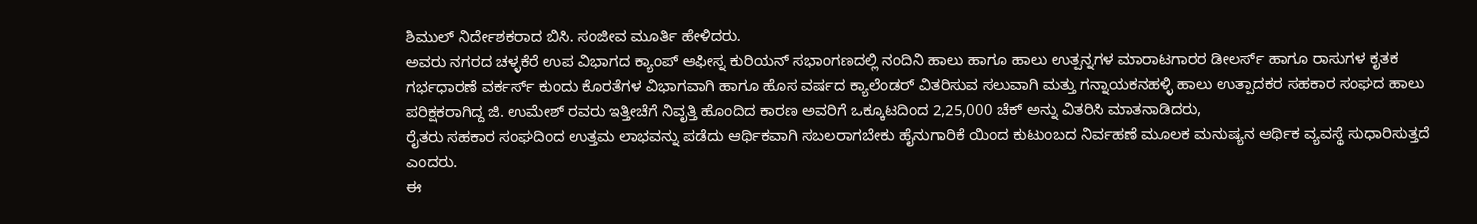ಶಿಮುಲ್ ನಿರ್ದೇಶಕರಾದ ಬಿಸಿ. ಸಂಜೀವ ಮೂರ್ತಿ ಹೇಳಿದರು.
ಅವರು ನಗರದ ಚಳ್ಳಕೆರೆ ಉಪ ವಿಭಾಗದ ಕ್ಯಾಂಪ್ ಆಫೀಸ್ನ ಕುರಿಯನ್ ಸಭಾಂಗಣದಲ್ಲಿ ನಂದಿನಿ ಹಾಲು ಹಾಗೂ ಹಾಲು ಉತ್ಪನ್ನಗಳ ಮಾರಾಟಗಾರರ ಡೀಲರ್ಸ್ ಹಾಗೂ ರಾಸುಗಳ ಕೃತಕ ಗರ್ಭಧಾರಣೆ ವರ್ಕರ್ಸ್ ಕುಂದು ಕೊರತೆಗಳ ವಿಭಾಗವಾಗಿ ಹಾಗೂ ಹೊಸ ವರ್ಷದ ಕ್ಯಾಲೆಂಡರ್ ವಿತರಿಸುವ ಸಲುವಾಗಿ ಮತ್ತು ಗನ್ನಾಯಕನಹಳ್ಳಿ ಹಾಲು ಉತ್ಪಾದಕರ ಸಹಕಾರ ಸಂಘದ ಹಾಲು ಪರಿಕ್ಷಕರಾಗಿದ್ದ ಜಿ. ಉಮೇಶ್ ರವರು ಇತ್ತೀಚೆಗೆ ನಿವೃತ್ತಿ ಹೊಂದಿದ ಕಾರಣ ಅವರಿಗೆ ಒಕ್ಕೂಟದಿಂದ 2,25,000 ಚೆಕ್ ಅನ್ನು ವಿತರಿಸಿ ಮಾತನಾಡಿದರು,
ರೈತರು ಸಹಕಾರ ಸಂಘದಿಂದ ಉತ್ತಮ ಲಾಭವನ್ನು ಪಡೆದು ಆರ್ಥಿಕವಾಗಿ ಸಬಲರಾಗಬೇಕು ಹೈನುಗಾರಿಕೆ ಯಿಂದ ಕುಟುಂಬದ ನಿರ್ವಹಣೆ ಮೂಲಕ ಮನುಷ್ಯನ ಆರ್ಥಿಕ ವ್ಯವಸ್ಥೆ ಸುಧಾರಿಸುತ್ತದೆ ಎಂದರು.
ಈ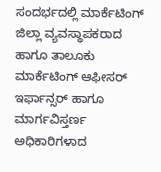ಸಂದರ್ಭದಲ್ಲಿ ಮಾರ್ಕೆಟಿಂಗ್ ಜಿಲ್ಲಾ ವ್ಯವಸ್ಥಾಪಕರಾದ ಹಾಗೂ ತಾಲೂಕು ಮಾರ್ಕೆಟಿಂಗ್ ಆಫೀಸರ್ ಇರ್ಫಾನ್ಸರ್ ಹಾಗೂ ಮಾರ್ಗವಿಸ್ತರ್ಣ ಅಧಿಕಾರಿಗಳಾದ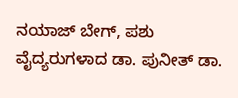ನಯಾಜ್ ಬೇಗ್, ಪಶು ವೈದ್ಯರುಗಳಾದ ಡಾ. ಪುನೀತ್ ಡಾ.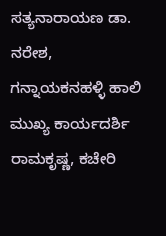ಸತ್ಯನಾರಾಯಣ ಡಾ. ನರೇಶ, ಗನ್ನಾಯಕನಹಳ್ಳಿ ಹಾಲಿ ಮುಖ್ಯ ಕಾರ್ಯದರ್ಶಿ ರಾಮಕೃಷ್ಣ, ಕಚೇರಿ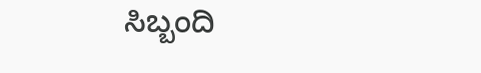ಸಿಬ್ಬಂದಿ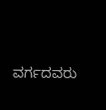ವರ್ಗದವರು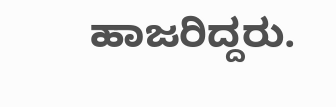ಹಾಜರಿದ್ದರು.